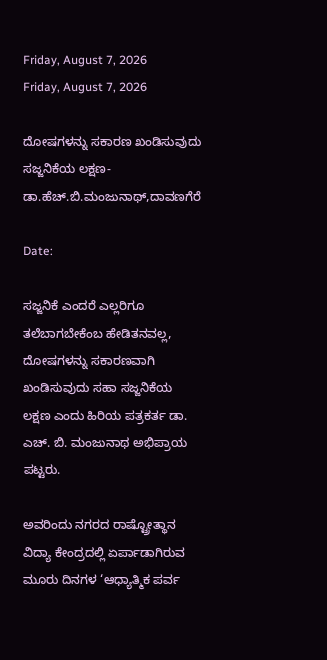Friday, August 7, 2026
Friday, August 7, 2026

ದೋಷಗಳನ್ನು ಸಕಾರಣ ಖಂಡಿಸುವುದು ಸಜ್ಜನಿಕೆಯ ಲಕ್ಷಣ- ಡಾ.ಹೆಚ್.ಬಿ.ಮಂಜುನಾಥ್,ದಾವಣಗೆರೆ

Date:

ಸಜ್ಜನಿಕೆ ಎಂದರೆ ಎಲ್ಲರಿಗೂ ತಲೆಬಾಗಬೇಕೆಂಬ ಹೇಡಿತನವಲ್ಲ, ದೋಷಗಳನ್ನು ಸಕಾರಣವಾಗಿ ಖಂಡಿಸುವುದು ಸಹಾ ಸಜ್ಜನಿಕೆಯ ಲಕ್ಷಣ ಎಂದು ಹಿರಿಯ ಪತ್ರಕರ್ತ ಡಾ. ಎಚ್. ಬಿ. ಮಂಜುನಾಥ ಅಭಿಪ್ರಾಯ ಪಟ್ಟರು.

ಅವರಿಂದು ನಗರದ ರಾಷ್ಟ್ರೋತ್ಥಾನ ವಿದ್ಯಾ ಕೇಂದ್ರದಲ್ಲಿ ಏರ್ಪಾಡಾಗಿರುವ ಮೂರು ದಿನಗಳ ‘ಆಧ್ಯಾತ್ಮಿಕ ಪರ್ವ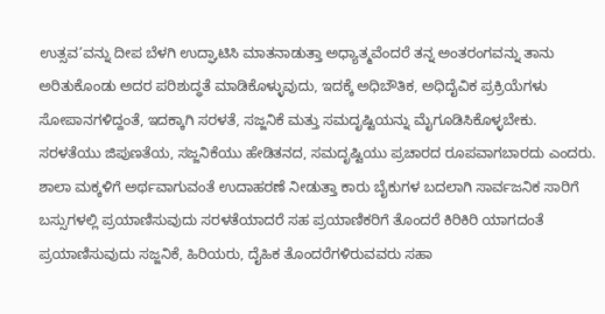ಉತ್ಸವ’ವನ್ನು ದೀಪ ಬೆಳಗಿ ಉದ್ಘಾಟಿಸಿ ಮಾತನಾಡುತ್ತಾ ಅಧ್ಯಾತ್ಮವೆಂದರೆ ತನ್ನ ಅಂತರಂಗವನ್ನು ತಾನು ಅರಿತುಕೊಂಡು ಅದರ ಪರಿಶುದ್ಧತೆ ಮಾಡಿಕೊಳ್ಳುವುದು, ಇದಕ್ಕೆ ಅಧಿಬೌತಿಕ, ಅಧಿದೈವಿಕ ಪ್ರಕ್ರಿಯೆಗಳು ಸೋಪಾನಗಳಿದ್ದಂತೆ, ಇದಕ್ಕಾಗಿ ಸರಳತೆ, ಸಜ್ಜನಿಕೆ ಮತ್ತು ಸಮದೃಷ್ಟಿಯನ್ನು ಮೈಗೂಡಿಸಿಕೊಳ್ಳಬೇಕು. ಸರಳತೆಯು ಜಿಪುಣತೆಯ, ಸಜ್ಜನಿಕೆಯು ಹೇಡಿತನದ, ಸಮದೃಷ್ಟಿಯು ಪ್ರಚಾರದ ರೂಪವಾಗಬಾರದು ಎಂದರು. ಶಾಲಾ ಮಕ್ಕಳಿಗೆ ಅರ್ಥವಾಗುವಂತೆ ಉದಾಹರಣೆ ನೀಡುತ್ತಾ ಕಾರು ಬೈಕುಗಳ ಬದಲಾಗಿ ಸಾರ್ವಜನಿಕ ಸಾರಿಗೆ ಬಸ್ಸುಗಳಲ್ಲಿ ಪ್ರಯಾಣಿಸುವುದು ಸರಳತೆಯಾದರೆ ಸಹ ಪ್ರಯಾಣಿಕರಿಗೆ ತೊಂದರೆ ಕಿರಿಕಿರಿ ಯಾಗದಂತೆ ಪ್ರಯಾಣಿಸುವುದು ಸಜ್ಜನಿಕೆ, ಹಿರಿಯರು, ದೈಹಿಕ ತೊಂದರೆಗಳಿರುವವರು ಸಹಾ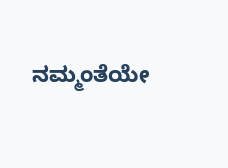ನಮ್ಮಂತೆಯೇ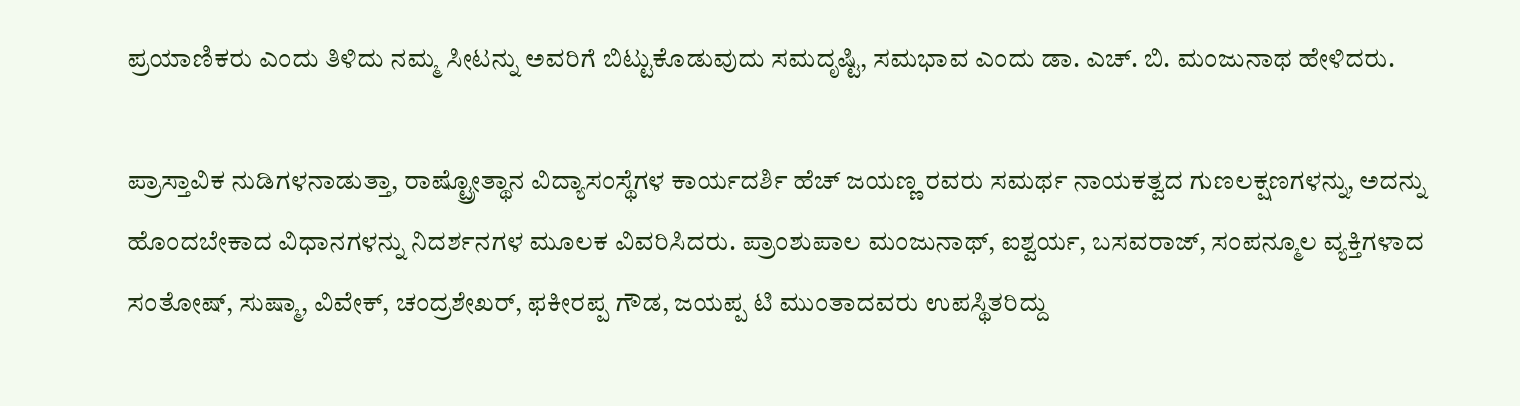ಪ್ರಯಾಣಿಕರು ಎಂದು ತಿಳಿದು ನಮ್ಮ ಸೀಟನ್ನು ಅವರಿಗೆ ಬಿಟ್ಟುಕೊಡುವುದು ಸಮದೃಷ್ಟಿ, ಸಮಭಾವ ಎಂದು ಡಾ. ಎಚ್. ಬಿ. ಮಂಜುನಾಥ ಹೇಳಿದರು.

ಪ್ರಾಸ್ತಾವಿಕ ನುಡಿಗಳನಾಡುತ್ತಾ, ರಾಷ್ಟ್ರೋತ್ಥಾನ ವಿದ್ಯಾಸಂಸ್ಥೆಗಳ ಕಾರ್ಯದರ್ಶಿ ಹೆಚ್ ಜಯಣ್ಣ ರವರು ಸಮರ್ಥ ನಾಯಕತ್ವದ ಗುಣಲಕ್ಷಣಗಳನ್ನು, ಅದನ್ನು ಹೊಂದಬೇಕಾದ ವಿಧಾನಗಳನ್ನು ನಿದರ್ಶನಗಳ ಮೂಲಕ ವಿವರಿಸಿದರು. ಪ್ರಾಂಶುಪಾಲ ಮಂಜುನಾಥ್, ಐಶ್ವರ್ಯ, ಬಸವರಾಜ್, ಸಂಪನ್ಮೂಲ ವ್ಯಕ್ತಿಗಳಾದ ಸಂತೋಷ್, ಸುಷ್ಮಾ, ವಿವೇಕ್, ಚಂದ್ರಶೇಖರ್, ಫಕೀರಪ್ಪ ಗೌಡ, ಜಯಪ್ಪ ಟಿ ಮುಂತಾದವರು ಉಪಸ್ಥಿತರಿದ್ದು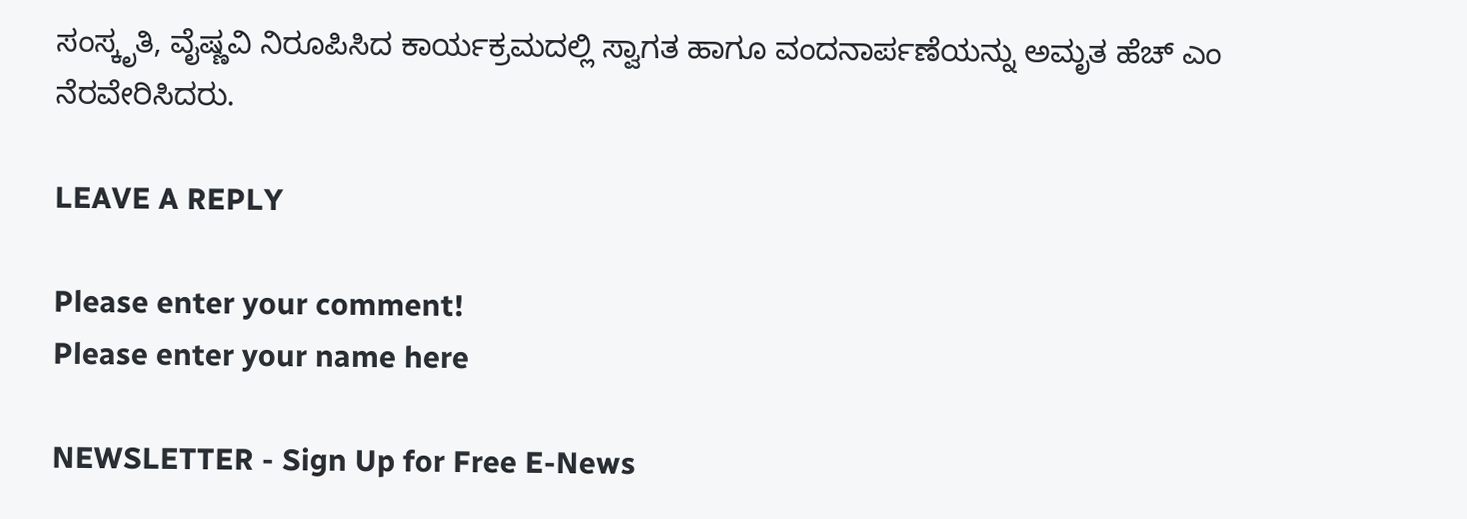ಸಂಸ್ಕೃತಿ, ವೈಷ್ಣವಿ ನಿರೂಪಿಸಿದ ಕಾರ್ಯಕ್ರಮದಲ್ಲಿ ಸ್ವಾಗತ ಹಾಗೂ ವಂದನಾರ್ಪಣೆಯನ್ನು ಅಮೃತ ಹೆಚ್ ಎಂ ನೆರವೇರಿಸಿದರು.

LEAVE A REPLY

Please enter your comment!
Please enter your name here

NEWSLETTER - Sign Up for Free E-News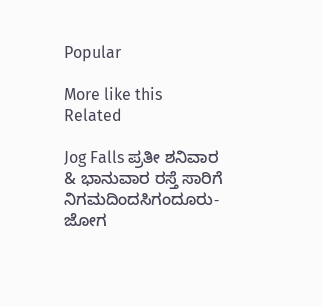Popular

More like this
Related

Jog Falls ಪ್ರತೀ ಶನಿವಾರ & ಭಾನುವಾರ ರಸ್ತೆ ಸಾರಿಗೆ ನಿಗಮದಿಂದಸಿಗಂದೂರು- ಜೋಗ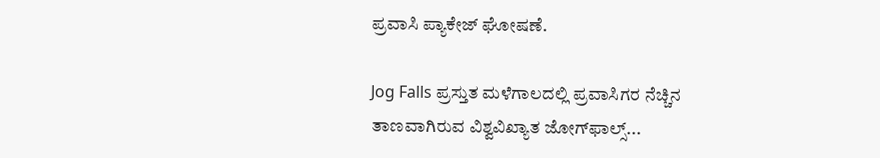ಪ್ರವಾಸಿ ಪ್ಯಾಕೇಜ್ ಘೋಷಣೆ.

Jog Falls ಪ್ರಸ್ತುತ ಮಳೆಗಾಲದಲ್ಲಿ ಪ್ರವಾಸಿಗರ ನೆಚ್ಚಿನ ತಾಣವಾಗಿರುವ ವಿಶ್ವವಿಖ್ಯಾತ ಜೋಗ್‌ಫಾಲ್ಸ್...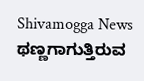Shivamogga News ಥಣ್ಣಗಾಗುತ್ತಿರುವ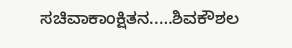ಸಚಿವಾಕಾಂಕ್ಷಿತನ..…ಶಿವಕೌಶಲ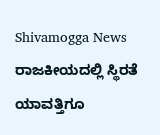Shivamogga News ರಾಜಕೀಯದಲ್ಲಿ ಸ್ಥಿರತೆ ಯಾವತ್ತಿಗೂ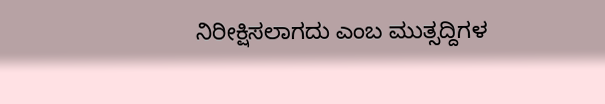ನಿರೀಕ್ಷಿಸಲಾಗದು ಎಂಬ ಮುತ್ಸದ್ದಿಗಳ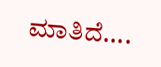ಮಾತಿದೆ....